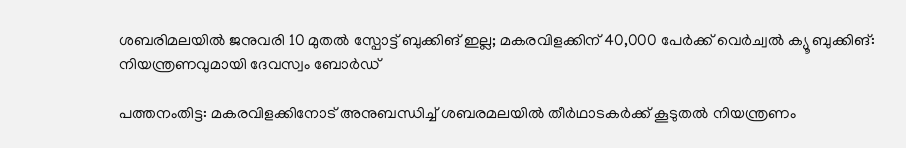ശബരിമലയില്‍ ജനുവരി 10 മുതൽ സ്പോട്ട് ബുക്കിങ് ഇല്ല; മകരവിളക്കിന് 40,000 പേർക്ക് വെർച്വൽ ക്യൂ ബുക്കിങ്: നിയന്ത്രണവുമായി ദേവസ്വം ബോർഡ്

പത്തനംതിട്ട: മകരവിളക്കിനോട് അനുബന്ധിച്ച് ശബരമലയിൽ തീർഥാടകർക്ക് കൂടുതൽ നിയന്ത്രണം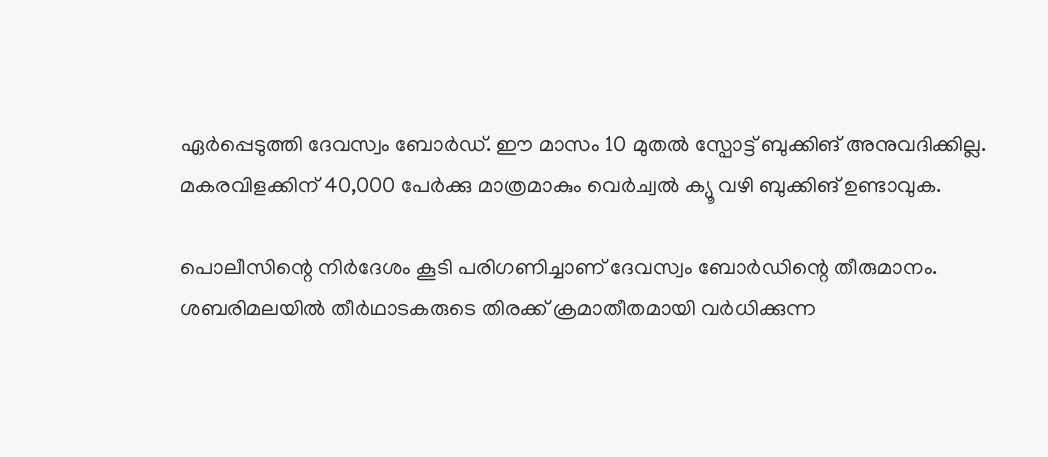ഏർപ്പെടുത്തി ദേവസ്വം ബോർഡ്. ഈ മാസം 10 മുതൽ സ്പോട്ട് ബുക്കിങ് അനുവദിക്കില്ല. മകരവിളക്കിന് 40,000 പേർക്കു മാത്രമാകും വെർച്വൽ ക്യൂ വഴി ബുക്കിങ് ഉണ്ടാവുക.

പൊലീസിന്റെ നിർദേശം കൂടി പരിഗണിച്ചാണ് ദേവസ്വം ബോർഡിന്റെ തീരുമാനം. ശബരിമലയിൽ തീർഥാടകരുടെ തിരക്ക് ക്രമാതീതമായി വർധിക്കുന്ന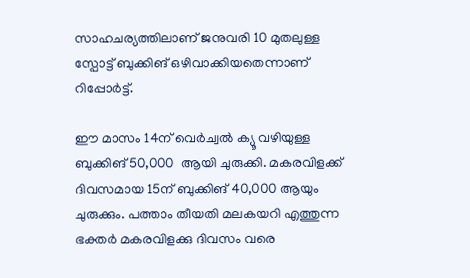സാഹചര്യത്തിലാണ് ജനുവരി 10 മുതലുള്ള സ്പോട്ട് ബുക്കിങ് ഒഴിവാക്കിയതെന്നാണ് റിപ്പോർട്ട്.

ഈ മാസം 14ന് വെർച്വൽ ക്യൂ വഴിയുള്ള ബുക്കിങ് 50,000  ആയി ചുരുക്കി. മകരവിളക്ക് ദിവസമായ 15ന് ബുക്കിങ് 40,000 ആയും ചുരുക്കും. പത്താം തീയതി മലകയറി എത്തുന്ന ഭക്തർ മകരവിളക്കു ദിവസം വരെ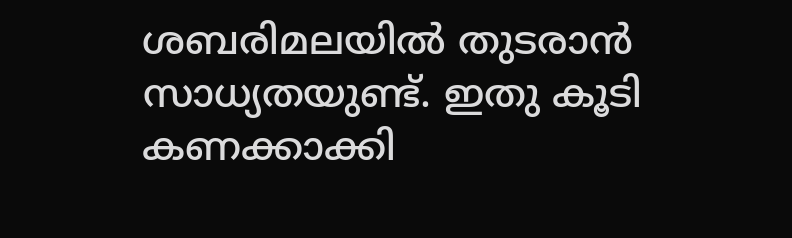ശബരിമലയിൽ തുടരാൻ സാധ്യതയുണ്ട്. ഇതു കൂടി കണക്കാക്കി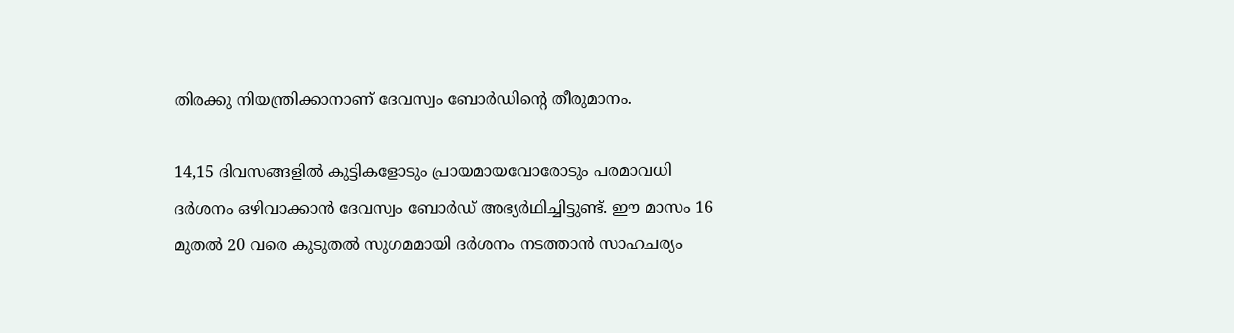തിരക്കു നിയന്ത്രിക്കാനാണ് ദേവസ്വം ബോർഡിന്റെ തീരുമാനം.

14,15 ദിവസങ്ങളിൽ കുട്ടികളോടും പ്രായമായവോരോടും പരമാവധി ദർശനം ഒഴിവാക്കാൻ ദേവസ്വം ബോർഡ് അഭ്യർഥിച്ചിട്ടുണ്ട്. ഈ മാസം 16 മുതൽ 20 വരെ കുടുതൽ സുഗമമായി ദർശനം നടത്താൻ സാഹചര്യം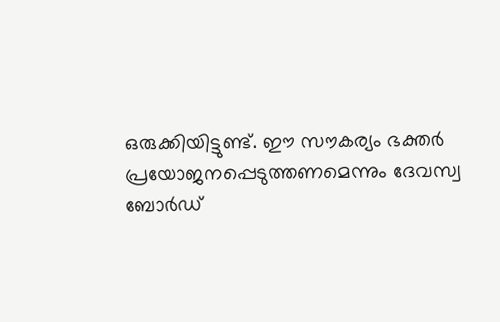ഒരുക്കിയിട്ടുണ്ട്. ഈ സൗകര്യം ഭക്തർ പ്രയോജനപ്പെടുത്തണമെന്നും ദേവസ്വ ബോർഡ്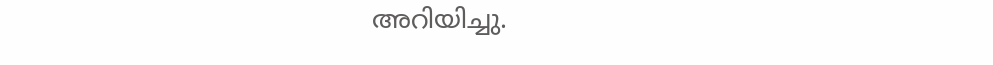അറിയിച്ചു.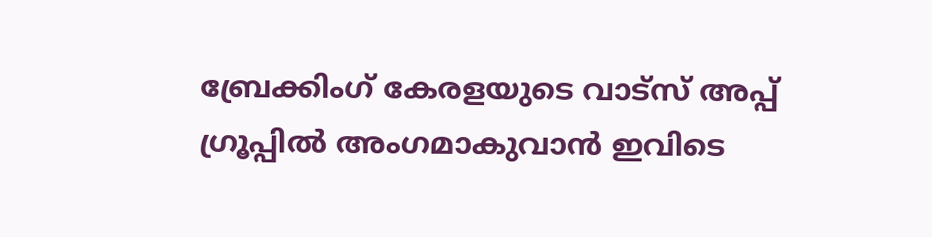ബ്രേക്കിംഗ് കേരളയുടെ വാട്സ് അപ്പ് ഗ്രൂപ്പിൽ അംഗമാകുവാൻ ഇവിടെ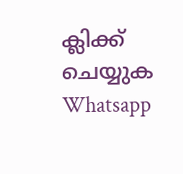ക്ലിക്ക് ചെയ്യുക Whatsapp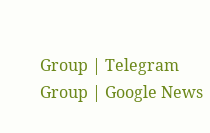Group | Telegram Group | Google News